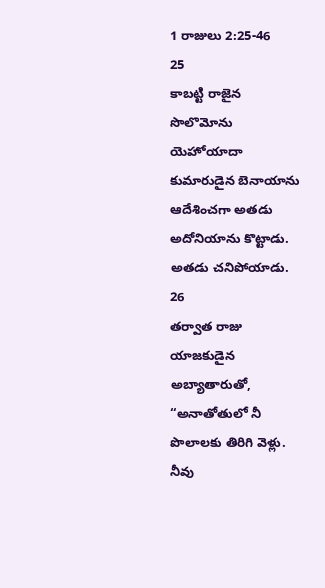1 రాజులు 2:25-46
25
కాబట్టి రాజైన సొలొమోను యెహోయాదా కుమారుడైన బెనాయాను ఆదేశించగా అతడు అదోనియాను కొట్టాడు. అతడు చనిపోయాడు.
26
తర్వాత రాజు యాజకుడైన అబ్యాతారుతో, “అనాతోతులో నీ పొలాలకు తిరిగి వెళ్లు. నీవు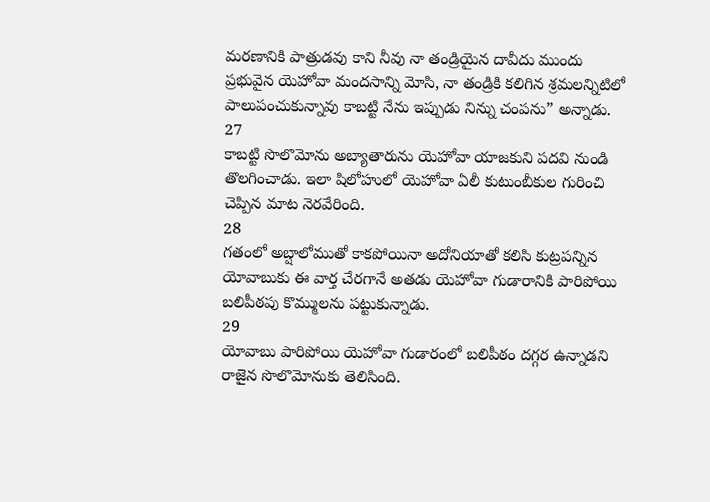మరణానికి పాత్రుడవు కాని నీవు నా తండ్రియైన దావీదు ముందు ప్రభువైన యెహోవా మందసాన్ని మోసి, నా తండ్రికి కలిగిన శ్రమలన్నిటిలో పాలుపంచుకున్నావు కాబట్టి నేను ఇప్పుడు నిన్ను చంపను” అన్నాడు.
27
కాబట్టి సొలొమోను అబ్యాతారును యెహోవా యాజకుని పదవి నుండి తొలగించాడు. ఇలా షిలోహులో యెహోవా ఏలీ కుటుంబీకుల గురించి చెప్పిన మాట నెరవేరింది.
28
గతంలో అబ్షాలోముతో కాకపోయినా అదోనియాతో కలిసి కుట్రపన్నిన యోవాబుకు ఈ వార్త చేరగానే అతడు యెహోవా గుడారానికి పారిపోయి బలిపీఠపు కొమ్ములను పట్టుకున్నాడు.
29
యోవాబు పారిపోయి యెహోవా గుడారంలో బలిపీఠం దగ్గర ఉన్నాడని రాజైన సొలొమోనుకు తెలిసింది.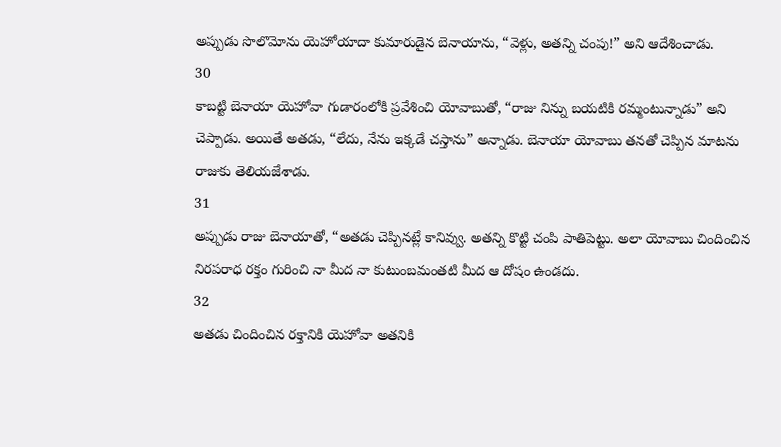అప్పుడు సొలొమోను యెహోయాదా కుమారుడైన బెనాయాను, “వెళ్లు, అతన్ని చంపు!” అని ఆదేశించాడు.
30
కాబట్టి బెనాయా యెహోవా గుడారంలోకి ప్రవేశించి యోవాబుతో, “రాజు నిన్ను బయటికి రమ్మంటున్నాడు” అని చెప్పాడు. అయితే అతడు, “లేదు, నేను ఇక్కడే చస్తాను” అన్నాడు. బెనాయా యోవాబు తనతో చెప్పిన మాటను రాజుకు తెలియజేశాడు.
31
అప్పుడు రాజు బెనాయాతో, “అతడు చెప్పినట్లే కానివ్వు. అతన్ని కొట్టి చంపి పాతిపెట్టు. అలా యోవాబు చిందించిన నిరపరాధ రక్తం గురించి నా మీద నా కుటుంబమంతటి మీద ఆ దోషం ఉండదు.
32
అతడు చిందించిన రక్తానికి యెహోవా అతనికి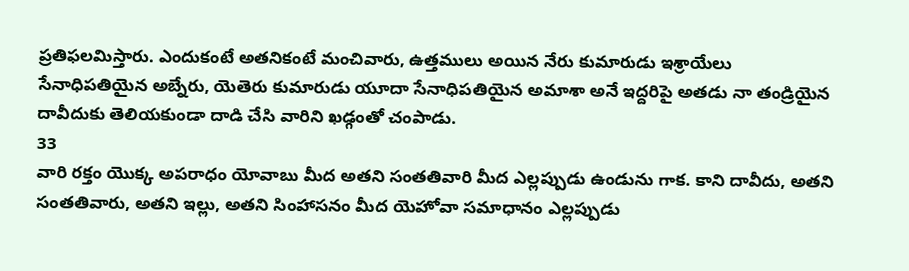ప్రతిఫలమిస్తారు. ఎందుకంటే అతనికంటే మంచివారు, ఉత్తములు అయిన నేరు కుమారుడు ఇశ్రాయేలు సేనాధిపతియైన అబ్నేరు, యెతెరు కుమారుడు యూదా సేనాధిపతియైన అమాశా అనే ఇద్దరిపై అతడు నా తండ్రియైన దావీదుకు తెలియకుండా దాడి చేసి వారిని ఖడ్గంతో చంపాడు.
33
వారి రక్తం యొక్క అపరాధం యోవాబు మీద అతని సంతతివారి మీద ఎల్లప్పుడు ఉండును గాక. కాని దావీదు, అతని సంతతివారు, అతని ఇల్లు, అతని సింహాసనం మీద యెహోవా సమాధానం ఎల్లప్పుడు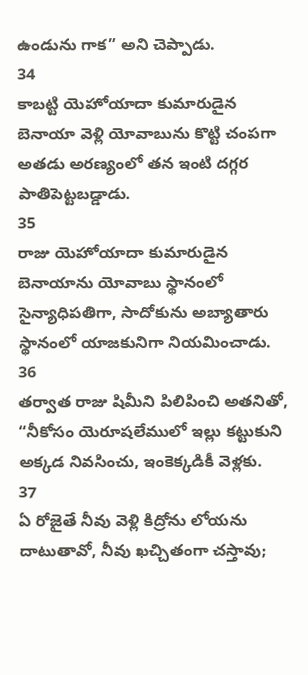ఉండును గాక” అని చెప్పాడు.
34
కాబట్టి యెహోయాదా కుమారుడైన బెనాయా వెళ్లి యోవాబును కొట్టి చంపగా అతడు అరణ్యంలో తన ఇంటి దగ్గర పాతిపెట్టబడ్డాడు.
35
రాజు యెహోయాదా కుమారుడైన బెనాయాను యోవాబు స్థానంలో సైన్యాధిపతిగా, సాదోకును అబ్యాతారు స్థానంలో యాజకునిగా నియమించాడు.
36
తర్వాత రాజు షిమీని పిలిపించి అతనితో, “నీకోసం యెరూషలేములో ఇల్లు కట్టుకుని అక్కడ నివసించు, ఇంకెక్కడికీ వెళ్లకు.
37
ఏ రోజైతే నీవు వెళ్లి కిద్రోను లోయను దాటుతావో, నీవు ఖచ్చితంగా చస్తావు;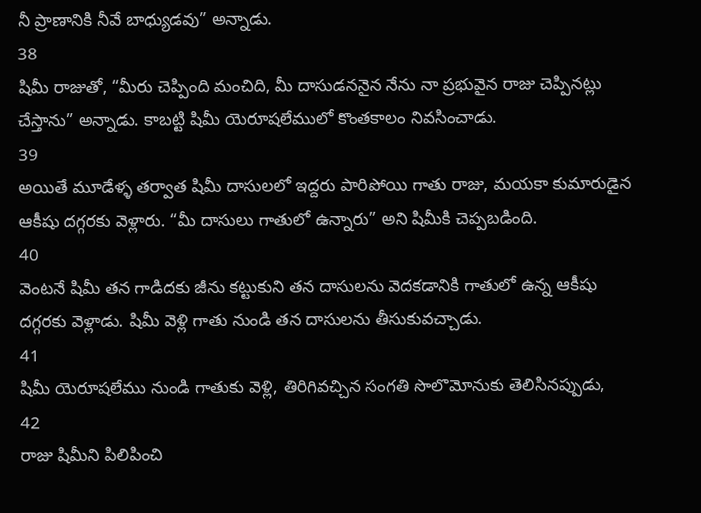నీ ప్రాణానికి నీవే బాధ్యుడవు” అన్నాడు.
38
షిమీ రాజుతో, “మీరు చెప్పింది మంచిది, మీ దాసుడననైన నేను నా ప్రభువైన రాజు చెప్పినట్లు చేస్తాను” అన్నాడు. కాబట్టి షిమీ యెరూషలేములో కొంతకాలం నివసించాడు.
39
అయితే మూడేళ్ళ తర్వాత షిమీ దాసులలో ఇద్దరు పారిపోయి గాతు రాజు, మయకా కుమారుడైన ఆకీషు దగ్గరకు వెళ్లారు. “మీ దాసులు గాతులో ఉన్నారు” అని షిమీకి చెప్పబడింది.
40
వెంటనే షిమీ తన గాడిదకు జీను కట్టుకుని తన దాసులను వెదకడానికి గాతులో ఉన్న ఆకీషు దగ్గరకు వెళ్లాడు. షిమీ వెళ్లి గాతు నుండి తన దాసులను తీసుకువచ్చాడు.
41
షిమీ యెరూషలేము నుండి గాతుకు వెళ్లి, తిరిగివచ్చిన సంగతి సొలొమోనుకు తెలిసినప్పుడు,
42
రాజు షిమీని పిలిపించి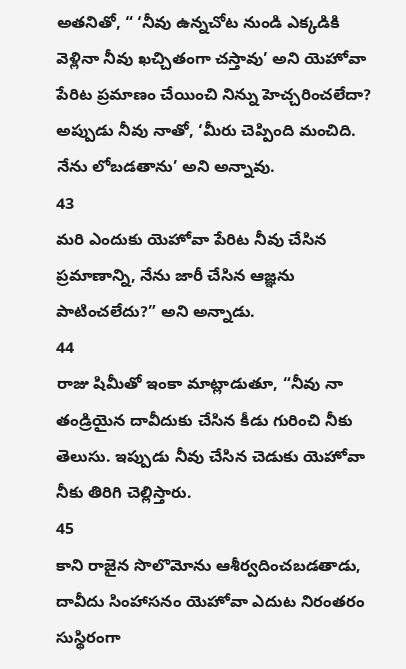అతనితో, “ ‘నీవు ఉన్నచోట నుండి ఎక్కడికి వెళ్లినా నీవు ఖచ్చితంగా చస్తావు’ అని యెహోవా పేరిట ప్రమాణం చేయించి నిన్ను హెచ్చరించలేదా? అప్పుడు నీవు నాతో, ‘మీరు చెప్పింది మంచిది. నేను లోబడతాను’ అని అన్నావు.
43
మరి ఎందుకు యెహోవా పేరిట నీవు చేసిన ప్రమాణాన్ని, నేను జారీ చేసిన ఆజ్ఞను పాటించలేదు?” అని అన్నాడు.
44
రాజు షిమీతో ఇంకా మాట్లాడుతూ, “నీవు నా తండ్రియైన దావీదుకు చేసిన కీడు గురించి నీకు తెలుసు. ఇప్పుడు నీవు చేసిన చెడుకు యెహోవా నీకు తిరిగి చెల్లిస్తారు.
45
కాని రాజైన సొలొమోను ఆశీర్వదించబడతాడు, దావీదు సింహాసనం యెహోవా ఎదుట నిరంతరం సుస్థిరంగా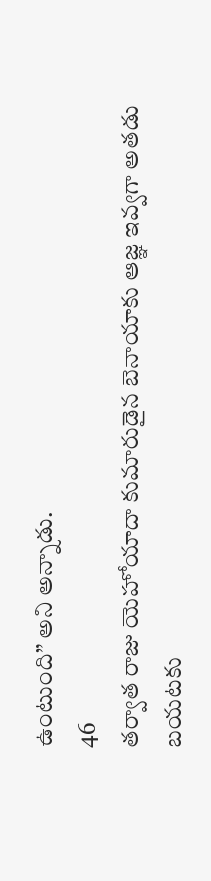ఉంటుంది” అని అన్నాడు.
46
తర్వాత రాజు యెహోయాదా కుమారుడైన బెనాయాకు ఆజ్ఞ ఇవ్వగా అతడు బయటకు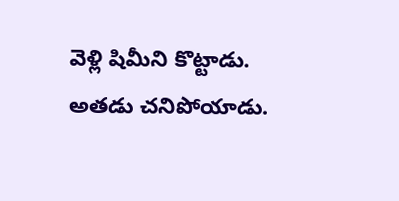వెళ్లి షిమీని కొట్టాడు. అతడు చనిపోయాడు.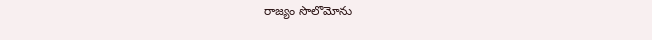రాజ్యం సొలొమోను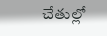చేతుల్లో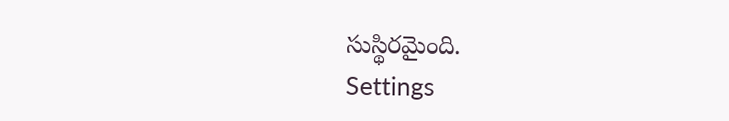సుస్థిరమైంది.
Settings